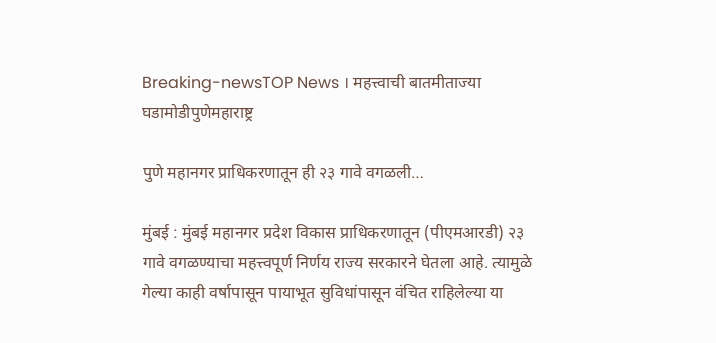Breaking-newsTOP News । महत्त्वाची बातमीताज्या घडामोडीपुणेमहाराष्ट्र

पुणे महानगर प्राधिकरणातून ही २३ गावे वगळली…

मुंबई : मुंबई महानगर प्रदेश विकास प्राधिकरणातून (पीएमआरडी) २३ गावे वगळण्याचा महत्त्वपूर्ण निर्णय राज्य सरकारने घेतला आहे. त्यामुळे गेल्या काही वर्षापासून पायाभूत सुविधांपासून वंचित राहिलेल्या या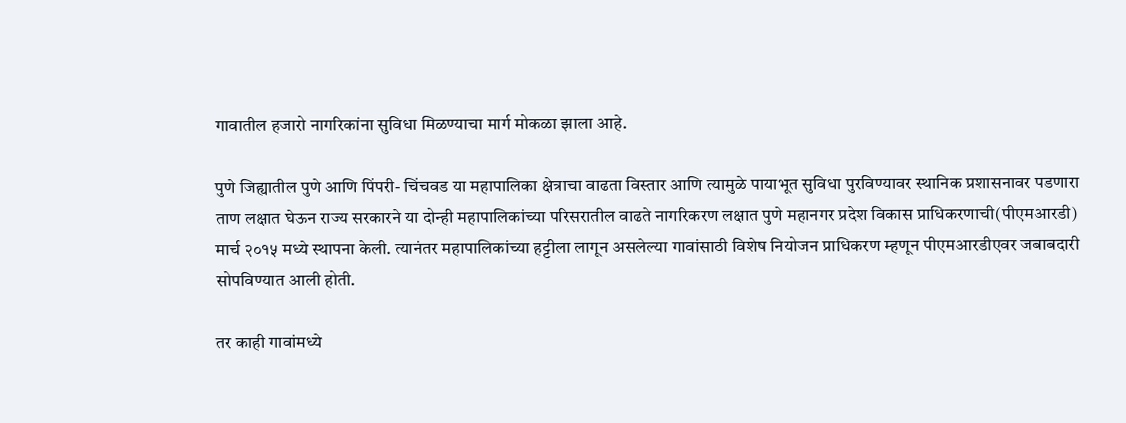गावातील हजारो नागरिकांना सुविधा मिळण्याचा मार्ग मोकळा झाला आहे.

पुणे जिह्यातील पुणे आणि पिंपरी- चिंचवड या महापालिका क्षेत्राचा वाढता विस्तार आणि त्यामुळे पायाभूत सुविधा पुरविण्यावर स्थानिक प्रशासनावर पडणारा ताण लक्षात घेऊन राज्य सरकारने या दोन्ही महापालिकांच्या परिसरातील वाढते नागरिकरण लक्षात पुणे महानगर प्रदेश विकास प्राधिकरणाची(पीएमआरडी) मार्च २०१५ मध्ये स्थापना केली. त्यानंतर महापालिकांच्या हट्टीला लागून असलेल्या गावांसाठी विशेष नियोजन प्राधिकरण म्हणून पीएमआरडीएवर जबाबदारी सोपविण्यात आली होती.

तर काही गावांमध्ये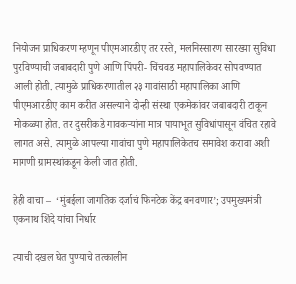नियोजन प्राधिकरण म्हणून पीएमआरडीए तर रस्ते, मलनिस्सारण सारख्या सुविधा पुरविण्याची जबाबदारी पुणे आणि पिंपरी- चिंचवड महापालिकेवर सोपवण्यात आली होती. त्यामुळे प्राधिकरणातील २३ गावांसाठी महापालिका आणि पीएमआरडीए काम करीत असल्याने दोन्ही संस्था एकमेकांवर जबाबदारी टाकून मोकळ्या होत. तर दुसरीकडे गावकऱ्यांना मात्र पायाभूत सुविधांपासून वंचित रहावे लागत असे. त्यामुळे आपल्या गावांचा पुणे महापालिकेतच समावेश करावा अशी मागणी ग्रामस्थांकडून केली जात होती.

हेही वाचा –  ‘मुंबईला जागतिक दर्जाचं फिनटेक केंद्र बनवणार’; उपमुख्यमंत्री एकनाथ शिंदे यांचा निर्धार

त्याची दखल घेत पुण्याचे तत्कालीन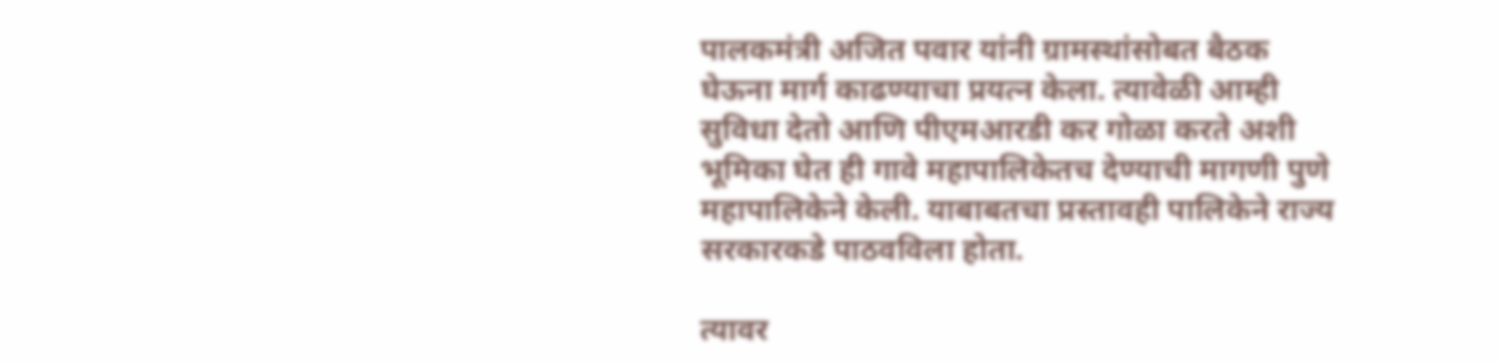पालकमंत्री अजित पवार यांनी ग्रामस्थांसोबत बैठक घेऊना मार्ग काढण्याचा प्रयत्न केला. त्यावेळी आम्ही सुविधा देतो आणि पीएमआरडी कर गोळा करते अशी भूमिका घेत ही गावे महापालिकेतच देण्याची मागणी पुणे महापालिकेने केली. याबाबतचा प्रस्तावही पालिकेने राज्य सरकारकडे पाठवविला होता.

त्यावर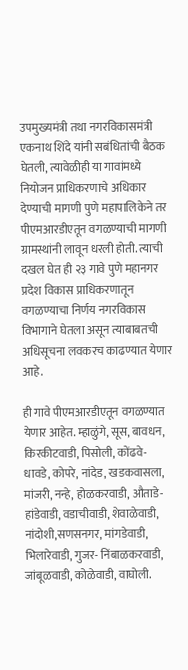उपमुख्यमंत्री तथा नगरविकासमंत्री एकनाथ शिंदे यांनी सबंधितांची बैठक घेतली, त्यावेळीही या गावांमध्ये नियोजन प्राधिकरणाचे अधिकार देण्याची मागणी पुणे महापालिकेने तर पीएमआरडीएतून वगळण्याची मागणी ग्रामस्थांनी लावून धरली होती. त्याची दखल घेत ही २३ गावे पुणे महानगर प्रदेश विकास प्राधिकरणातून वगळण्याचा निर्णय नगरविकास विभागाने घेतला असून त्याबाबतची अधिसूचना लवकरच काढण्यात येणार आहे.

ही गावे पीएमआरडीएतून वगळण्यात येणार आहेत. म्हाळुंगे, सूस, बावधन, किरकीटवाडी, पिसोली, कोंढवे- धावडे, कोपरे, नांदेड, खडकवासला, मांजरी, नन्हे, होळकरवाडी, औताडे- हांडेवाडी, वडाचीवाडी, शेवाळेवाडी, नांदोशी,सणसनगर, मांगडेवाडी, भिलारेवाडी, गुजर- निंबाळकरवाडी, जांबूळवाडी, कोळेवाडी, वाघोली.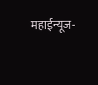महाईन्यूज-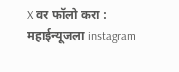X वर फॉलो करा : महाईन्यूजला instagram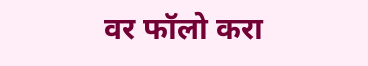वर फॉलो करा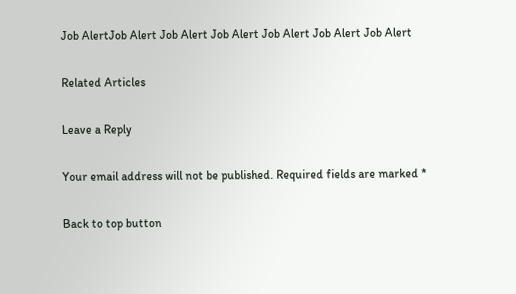Job AlertJob Alert Job Alert Job Alert Job Alert Job Alert Job Alert

Related Articles

Leave a Reply

Your email address will not be published. Required fields are marked *

Back to top button